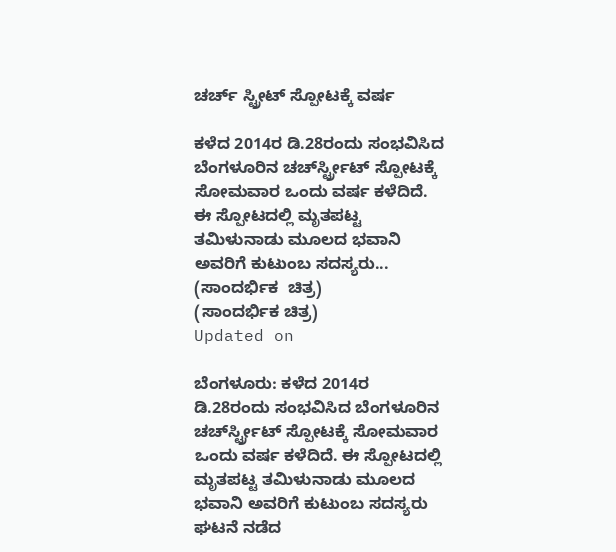ಚರ್ಚ್ ಸ್ಟ್ರೀಟ್ ಸ್ಪೋಟಕ್ಕೆ ವರ್ಷ

ಕಳೆದ 2014ರ ಡಿ.28ರಂದು ಸಂಭವಿಸಿದ ಬೆಂಗಳೂರಿನ ಚರ್ಚ್‍ಸ್ಟ್ರೀಟ್ ಸ್ಪೋಟಕ್ಕೆ ಸೋಮವಾರ ಒಂದು ವರ್ಷ ಕಳೆದಿದೆ. ಈ ಸ್ಪೋಟದಲ್ಲಿ ಮೃತಪಟ್ಟ ತಮಿಳುನಾಡು ಮೂಲದ ಭವಾನಿ ಅವರಿಗೆ ಕುಟುಂಬ ಸದಸ್ಯರು...
(ಸಾಂದರ್ಭಿಕ  ಚಿತ್ರ)
(ಸಾಂದರ್ಭಿಕ ಚಿತ್ರ)
Updated on

ಬೆಂಗಳೂರು: ಕಳೆದ 2014ರ ಡಿ.28ರಂದು ಸಂಭವಿಸಿದ ಬೆಂಗಳೂರಿನ ಚರ್ಚ್‍ಸ್ಟ್ರೀಟ್ ಸ್ಪೋಟಕ್ಕೆ ಸೋಮವಾರ ಒಂದು ವರ್ಷ ಕಳೆದಿದೆ. ಈ ಸ್ಪೋಟದಲ್ಲಿ ಮೃತಪಟ್ಟ ತಮಿಳುನಾಡು ಮೂಲದ ಭವಾನಿ ಅವರಿಗೆ ಕುಟುಂಬ ಸದಸ್ಯರು ಘಟನೆ ನಡೆದ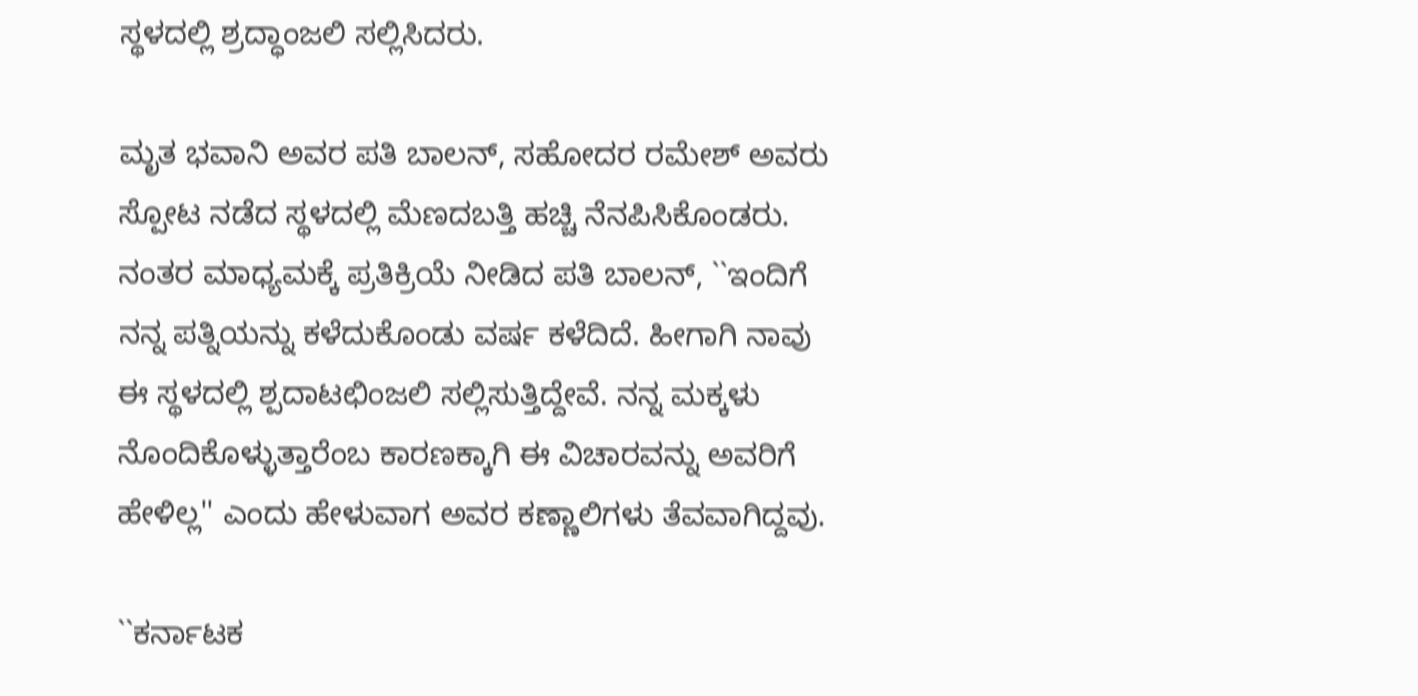ಸ್ಥಳದಲ್ಲಿ ಶ್ರದ್ಧಾಂಜಲಿ ಸಲ್ಲಿಸಿದರು.

ಮೃತ ಭವಾನಿ ಅವರ ಪತಿ ಬಾಲನ್, ಸಹೋದರ ರಮೇಶ್ ಅವರು ಸ್ಪೋಟ ನಡೆದ ಸ್ಥಳದಲ್ಲಿ ಮೆಣದಬತ್ತಿ ಹಚ್ಚಿ ನೆನಪಿಸಿಕೊಂಡರು. ನಂತರ ಮಾಧ್ಯಮಕ್ಕೆ ಪ್ರತಿಕ್ರಿಯೆ ನೀಡಿದ ಪತಿ ಬಾಲನ್, ``ಇಂದಿಗೆ ನನ್ನ ಪತ್ನಿಯನ್ನು ಕಳೆದುಕೊಂಡು ವರ್ಷ ಕಳೆದಿದೆ. ಹೀಗಾಗಿ ನಾವು ಈ ಸ್ಥಳದಲ್ಲಿ ಶ್ಪದಾಟಛಿಂಜಲಿ ಸಲ್ಲಿಸುತ್ತಿದ್ದೇವೆ. ನನ್ನ ಮಕ್ಕಳು ನೊಂದಿಕೊಳ್ಳುತ್ತಾರೆಂಬ ಕಾರಣಕ್ಕಾಗಿ ಈ ವಿಚಾರವನ್ನು ಅವರಿಗೆ ಹೇಳಿಲ್ಲ'' ಎಂದು ಹೇಳುವಾಗ ಅವರ ಕಣ್ಣಾಲಿಗಳು ತೆವವಾಗಿದ್ದವು.

``ಕರ್ನಾಟಕ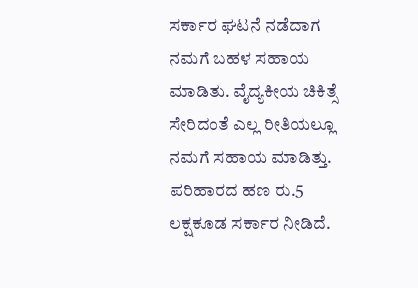ಸರ್ಕಾರ ಘಟನೆ ನಡೆದಾಗ ನಮಗೆ ಬಹಳ ಸಹಾಯ ಮಾಡಿತು. ವೈದ್ಯಕೀಯ ಚಿಕಿತ್ಸೆ ಸೇರಿದಂತೆ ಎಲ್ಲ ರೀತಿಯಲ್ಲೂ ನಮಗೆ ಸಹಾಯ ಮಾಡಿತ್ತು. ಪರಿಹಾರದ ಹಣ ರು.5 ಲಕ್ಷಕೂಡ ಸರ್ಕಾರ ನೀಡಿದೆ.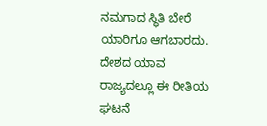ನಮಗಾದ ಸ್ಥಿತಿ ಬೇರೆ ಯಾರಿಗೂ ಆಗಬಾರದು. ದೇಶದ ಯಾವ ರಾಜ್ಯದಲ್ಲೂ ಈ ರೀತಿಯ ಘಟನೆ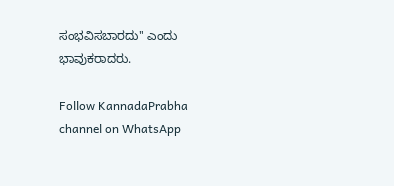ಸಂಭವಿಸಬಾರದು'' ಎಂದು ಭಾವುಕರಾದರು.

Follow KannadaPrabha channel on WhatsApp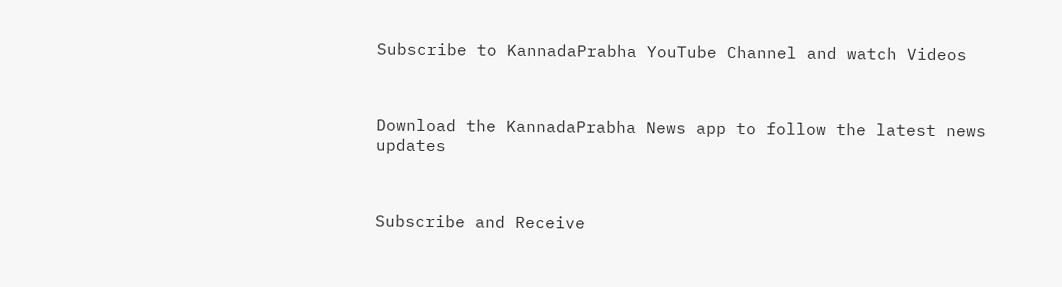Subscribe to KannadaPrabha YouTube Channel and watch Videos



Download the KannadaPrabha News app to follow the latest news updates



Subscribe and Receive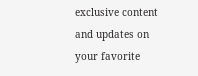exclusive content and updates on your favorite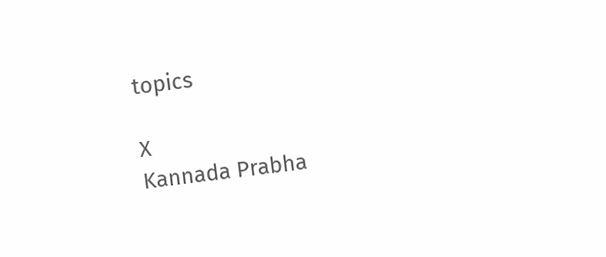topics

X
Kannada Prabha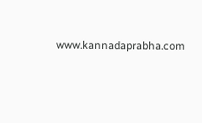www.kannadaprabha.com